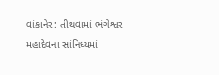વાંકાનેર: તીથવામાં ભંગેશ્વર મહાદેવના સાંનિધ્યમાં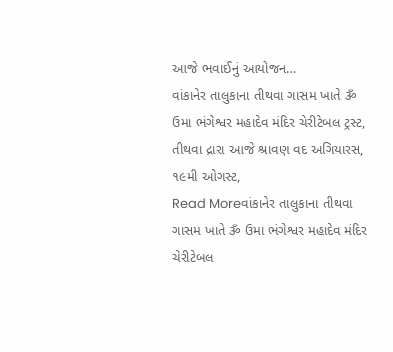આજે ભવાઈનું આયોજન…
વાંકાનેર તાલુકાના તીથવા ગાસમ ખાતે ૐ ઉમા ભંગેશ્વર મહાદેવ મંદિર ચેરીટેબલ ટ્રસ્ટ, તીથવા દ્રારા આજે શ્રાવણ વદ અગિયારસ, ૧૯મી ઓગસ્ટ,
Read Moreવાંકાનેર તાલુકાના તીથવા ગાસમ ખાતે ૐ ઉમા ભંગેશ્વર મહાદેવ મંદિર ચેરીટેબલ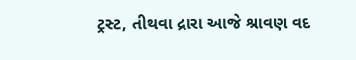ટ્રસ્ટ, તીથવા દ્રારા આજે શ્રાવણ વદ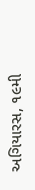અગિયારસ, ૧૯મી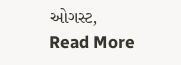ઓગસ્ટ,
Read More